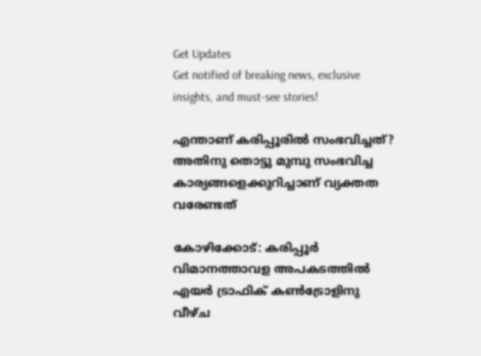Get Updates
Get notified of breaking news, exclusive insights, and must-see stories!

എന്താണ് കരിപ്പൂരിൽ സംഭവിച്ചത്? അതിനു തൊട്ടു മുമ്പു സംഭവിച്ച കാര്യങ്ങളെക്കുറിച്ചാണ് വ്യക്തത വരേണ്ടത്

കോഴിക്കോട്: കരിപ്പൂര്‍ വിമാനത്താവള അപകടത്തില്‍ എയർ ട്രാഫിക് കൺട്രോളിനു വീഴ്‌ച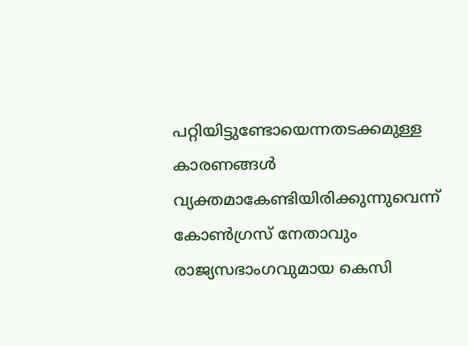പറ്റിയിട്ടുണ്ടോയെന്നതടക്കമുള്ള കാരണങ്ങൾ വ്യക്തമാകേണ്ടിയിരിക്കുന്നുവെന്ന് കോണ്‍ഗ്രസ് നേതാവും രാജ്യസഭാംഗവുമായ കെസി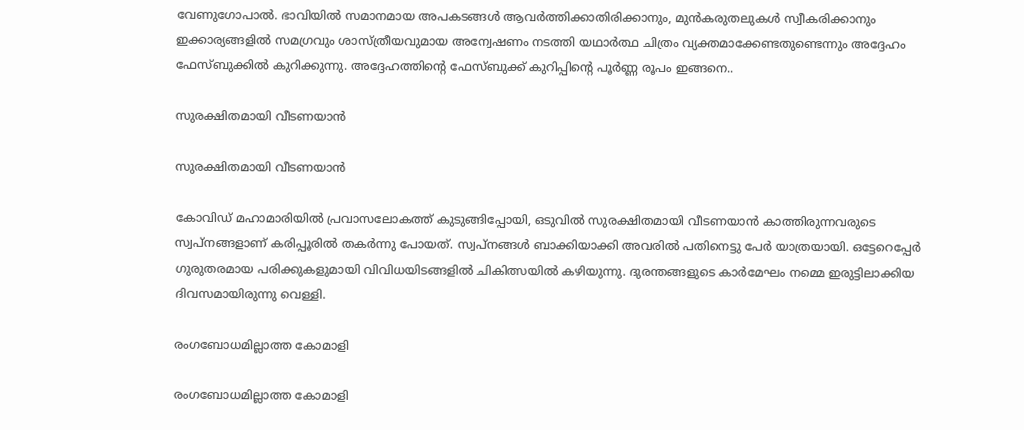വേണുഗോപാല്‍. ഭാവിയിൽ സമാനമായ അപകടങ്ങൾ ആവർത്തിക്കാതിരിക്കാനും, മുൻകരുതലുകൾ സ്വീകരിക്കാനും ഇക്കാര്യങ്ങളിൽ സമഗ്രവും ശാസ്ത്രീയവുമായ അന്വേഷണം നടത്തി യഥാർത്ഥ ചിത്രം വ്യക്തമാക്കേണ്ടതുണ്ടെന്നും അദ്ദേഹം ഫേസ്ബുക്കില്‍ കുറിക്കുന്നു. അദ്ദേഹത്തിന്‍റെ ഫേസ്ബുക്ക് കുറിപ്പിന്‍റെ പൂര്‍ണ്ണ രൂപം ഇങ്ങനെ..

സുരക്ഷിതമായി വീടണയാൻ

സുരക്ഷിതമായി വീടണയാൻ

കോവിഡ് മഹാമാരിയിൽ പ്രവാസലോകത്ത് കുടുങ്ങിപ്പോയി, ഒടുവിൽ സുരക്ഷിതമായി വീടണയാൻ കാത്തിരുന്നവരുടെ സ്വപ്നങ്ങളാണ് കരിപ്പൂരിൽ തകർന്നു പോയത്. സ്വപ്‌നങ്ങൾ ബാക്കിയാക്കി അവരിൽ പതിനെട്ടു പേർ യാത്രയായി. ഒട്ടേറെപ്പേർ ഗുരുതരമായ പരിക്കുകളുമായി വിവിധയിടങ്ങളിൽ ചികിത്സയിൽ കഴിയുന്നു. ദുരന്തങ്ങളുടെ കാർമേഘം നമ്മെ ഇരുട്ടിലാക്കിയ ദിവസമായിരുന്നു വെള്ളി.

രംഗബോധമില്ലാത്ത കോമാളി

രംഗബോധമില്ലാത്ത കോമാളി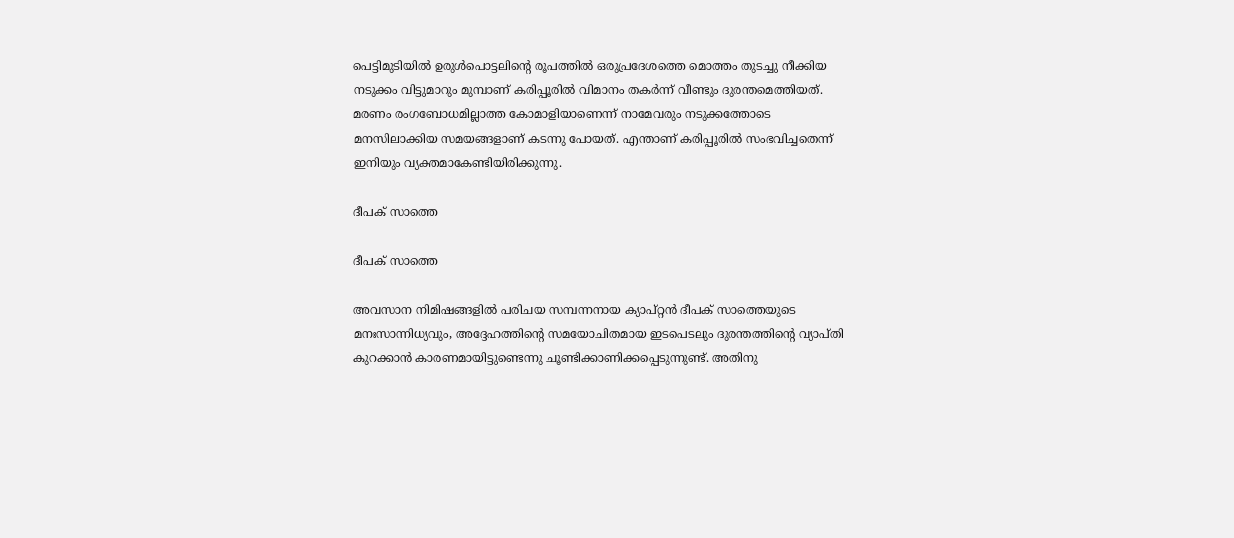പെട്ടിമുടിയിൽ ഉരുൾപൊട്ടലിന്റെ രൂപത്തിൽ ഒരുപ്രദേശത്തെ മൊത്തം തുടച്ചു നീക്കിയ നടുക്കം വിട്ടുമാറും മുമ്പാണ് കരിപ്പൂരിൽ വിമാനം തകർന്ന് വീണ്ടും ദുരന്തമെത്തിയത്. മരണം രംഗബോധമില്ലാത്ത കോമാളിയാണെന്ന് നാമേവരും നടുക്കത്തോടെ മനസിലാക്കിയ സമയങ്ങളാണ് കടന്നു പോയത്. എന്താണ് കരിപ്പൂരിൽ സംഭവിച്ചതെന്ന് ഇനിയും വ്യക്തമാകേണ്ടിയിരിക്കുന്നു.

ദീപക് സാത്തെ

ദീപക് സാത്തെ

അവസാന നിമിഷങ്ങളിൽ പരിചയ സമ്പന്നനായ ക്യാപ്റ്റൻ ദീപക് സാത്തെയുടെ മനഃസാന്നിധ്യവും, അദ്ദേഹത്തിന്റെ സമയോചിതമായ ഇടപെടലും ദുരന്തത്തിന്റെ വ്യാപ്തി കുറക്കാൻ കാരണമായിട്ടുണ്ടെന്നു ചൂണ്ടിക്കാണിക്കപ്പെടുന്നുണ്ട്. അതിനു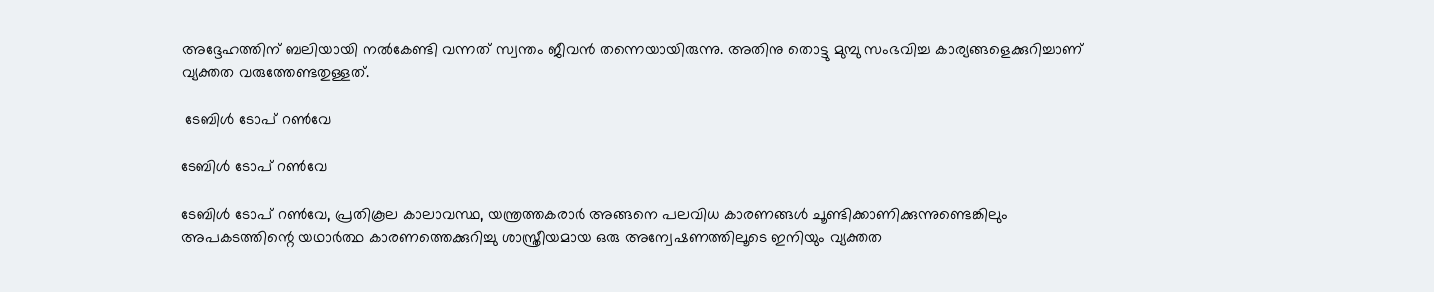അദ്ദേഹത്തിന് ബലിയായി നൽകേണ്ടി വന്നത് സ്വന്തം ജീവൻ തന്നെയായിരുന്നു. അതിനു തൊട്ടു മുമ്പു സംഭവിച്ച കാര്യങ്ങളെക്കുറിച്ചാണ് വ്യക്തത വരുത്തേണ്ടതുള്ളത്.

 ടേബിൾ ടോപ് റൺവേ

ടേബിൾ ടോപ് റൺവേ

ടേബിൾ ടോപ് റൺവേ, പ്രതികൂല കാലാവസ്ഥ, യന്ത്രത്തകരാർ അങ്ങനെ പലവിധ കാരണങ്ങൾ ചൂണ്ടിക്കാണിക്കുന്നുണ്ടെങ്കിലും അപകടത്തിന്റെ യഥാർത്ഥ കാരണത്തെക്കുറിച്ചു ശാസ്ത്രീയമായ ഒരു അന്വേഷണത്തിലൂടെ ഇനിയും വ്യക്തത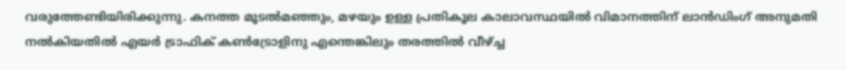വരുത്തേണ്ടിയിരിക്കുന്നു. കനത്ത മൂടൽമഞ്ഞും, മഴയും ഉള്ള പ്രതികൂല കാലാവസ്ഥയിൽ വിമാനത്തിന് ലാൻഡിംഗ് അനുമതി നൽകിയതിൽ എയർ ട്രാഫിക് കൺട്രോളിനു എന്തെങ്കിലും തരത്തിൽ വീഴ്ച്ച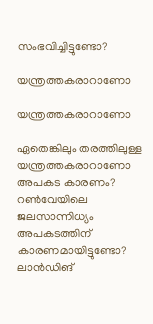സംഭവിച്ചിട്ടുണ്ടോ?

യന്ത്രത്തകരാറാണോ

യന്ത്രത്തകരാറാണോ

ഏതെങ്കിലും തരത്തിലുള്ള യന്ത്രത്തകരാറാണോ അപകട കാരണം? റൺവേയിലെ ജലസാന്നിധ്യം അപകടത്തിന് കാരണമായിട്ടുണ്ടോ? ലാൻഡിങ്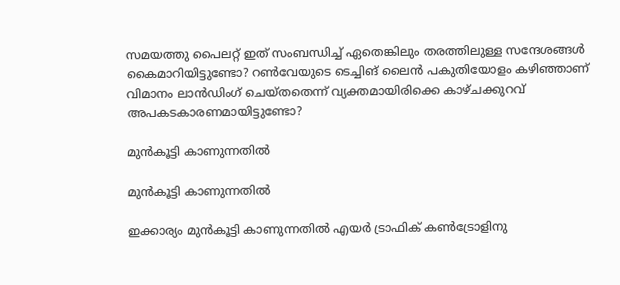സമയത്തു പൈലറ്റ് ഇത് സംബന്ധിച്ച് ഏതെങ്കിലും തരത്തിലുള്ള സന്ദേശങ്ങൾ കൈമാറിയിട്ടുണ്ടോ? റൺവേയുടെ ടെച്ചിങ് ലൈൻ പകുതിയോളം കഴിഞ്ഞാണ് വിമാനം ലാൻഡിംഗ് ചെയ്തതെന്ന് വ്യക്തമായിരിക്കെ കാഴ്ചക്കുറവ് അപകടകാരണമായിട്ടുണ്ടോ?

മുൻകൂട്ടി കാണുന്നതിൽ

മുൻകൂട്ടി കാണുന്നതിൽ

ഇക്കാര്യം മുൻകൂട്ടി കാണുന്നതിൽ എയർ ട്രാഫിക് കൺട്രോളിനു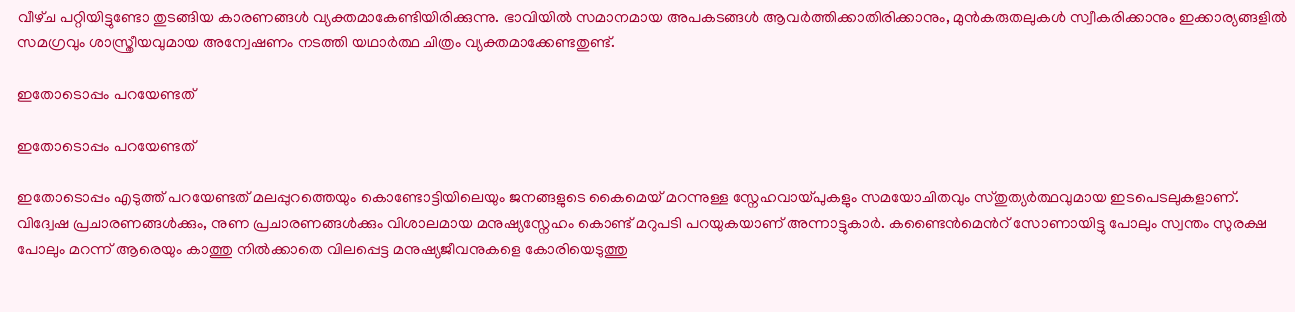വീഴ്‌ച പറ്റിയിട്ടുണ്ടോ തുടങ്ങിയ കാരണങ്ങൾ വ്യക്തമാകേണ്ടിയിരിക്കുന്നു. ഭാവിയിൽ സമാനമായ അപകടങ്ങൾ ആവർത്തിക്കാതിരിക്കാനും, മുൻകരുതലുകൾ സ്വീകരിക്കാനും ഇക്കാര്യങ്ങളിൽ സമഗ്രവും ശാസ്ത്രീയവുമായ അന്വേഷണം നടത്തി യഥാർത്ഥ ചിത്രം വ്യക്തമാക്കേണ്ടതുണ്ട്.

ഇതോടൊപ്പം പറയേണ്ടത്

ഇതോടൊപ്പം പറയേണ്ടത്

ഇതോടൊപ്പം എടുത്ത് പറയേണ്ടത് മലപ്പുറത്തെയും കൊണ്ടോട്ടിയിലെയും ജനങ്ങളുടെ കൈമെയ് മറന്നുള്ള സ്നേഹവായ്പുകളും സമയോചിതവും സ്തുത്യർത്ഥവുമായ ഇടപെടലുകളാണ്. വിദ്വേഷ പ്രചാരണങ്ങൾക്കും, നുണ പ്രചാരണങ്ങൾക്കും വിശാലമായ മനുഷ്യസ്നേഹം കൊണ്ട് മറുപടി പറയുകയാണ് അന്നാട്ടുകാർ. കണ്ടൈൻമെൻറ് സോണായിട്ടു പോലും സ്വന്തം സുരക്ഷ പോലും മറന്ന് ആരെയും കാത്തു നിൽക്കാതെ വിലപ്പെട്ട മനുഷ്യജീവനുകളെ കോരിയെടുത്തു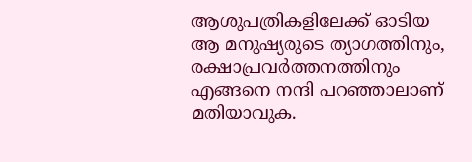ആശുപത്രികളിലേക്ക് ഓടിയ ആ മനുഷ്യരുടെ ത്യാഗത്തിനും, രക്ഷാപ്രവർത്തനത്തിനും എങ്ങനെ നന്ദി പറഞ്ഞാലാണ് മതിയാവുക.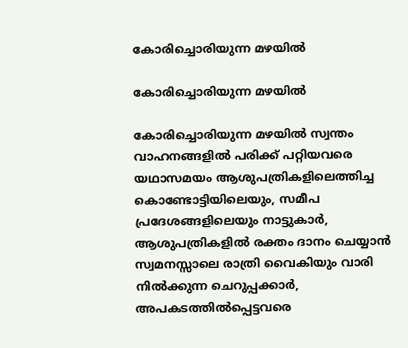കോരിച്ചൊരിയുന്ന മഴയിൽ

കോരിച്ചൊരിയുന്ന മഴയിൽ

കോരിച്ചൊരിയുന്ന മഴയിൽ സ്വന്തം വാഹനങ്ങളിൽ പരിക്ക് പറ്റിയവരെ യഥാസമയം ആശുപത്രികളിലെത്തിച്ച കൊണ്ടോട്ടിയിലെയും, സമീപ പ്രദേശങ്ങളിലെയും നാട്ടുകാർ, ആശുപത്രികളിൽ രക്തം ദാനം ചെയ്യാൻ സ്വമനസ്സാലെ രാത്രി വൈകിയും വാരി നിൽക്കുന്ന ചെറുപ്പക്കാർ, അപകടത്തിൽപ്പെട്ടവരെ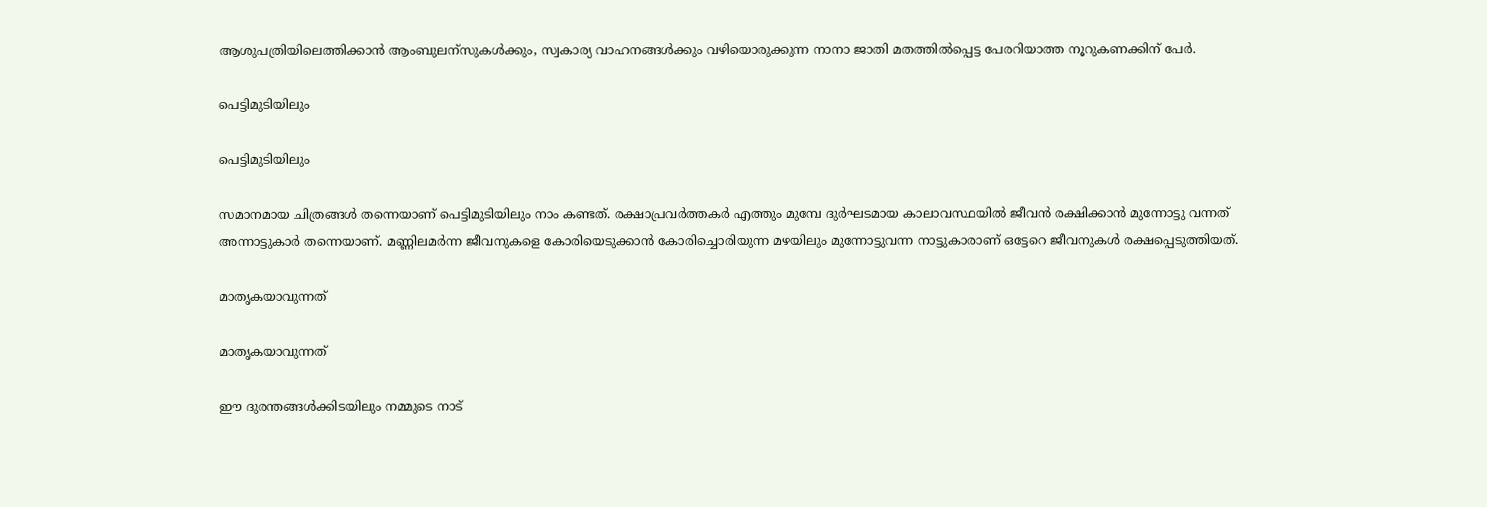ആശുപത്രിയിലെത്തിക്കാൻ ആംബുലന്സുകൾക്കും, സ്വകാര്യ വാഹനങ്ങൾക്കും വഴിയൊരുക്കുന്ന നാനാ ജാതി മതത്തിൽപ്പെട്ട പേരറിയാത്ത നൂറുകണക്കിന് പേർ.

പെട്ടിമുടിയിലും

പെട്ടിമുടിയിലും

സമാനമായ ചിത്രങ്ങൾ തന്നെയാണ് പെട്ടിമുടിയിലും നാം കണ്ടത്. രക്ഷാപ്രവർത്തകർ എത്തും മുമ്പേ ദുർഘടമായ കാലാവസ്ഥയിൽ ജീവൻ രക്ഷിക്കാൻ മുന്നോട്ടു വന്നത് അന്നാട്ടുകാർ തന്നെയാണ്. മണ്ണിലമർന്ന ജീവനുകളെ കോരിയെടുക്കാൻ കോരിച്ചൊരിയുന്ന മഴയിലും മുന്നോട്ടുവന്ന നാട്ടുകാരാണ് ഒട്ടേറെ ജീവനുകൾ രക്ഷപ്പെടുത്തിയത്.

മാതൃകയാവുന്നത്

മാതൃകയാവുന്നത്

ഈ ദുരന്തങ്ങൾക്കിടയിലും നമ്മുടെ നാട്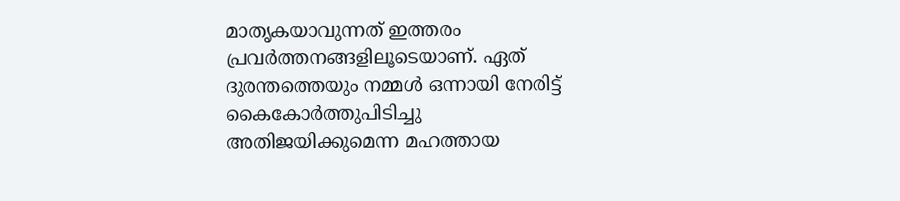മാതൃകയാവുന്നത് ഇത്തരം പ്രവർത്തനങ്ങളിലൂടെയാണ്. ഏത് ദുരന്തത്തെയും നമ്മൾ ഒന്നായി നേരിട്ട് കൈകോർത്തുപിടിച്ചു അതിജയിക്കുമെന്ന മഹത്തായ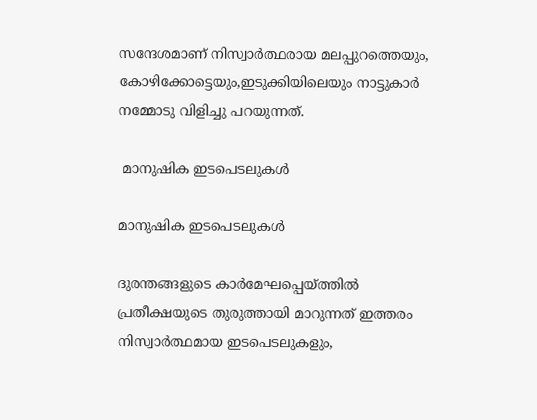സന്ദേശമാണ് നിസ്വാർത്ഥരായ മലപ്പുറത്തെയും, കോഴിക്കോട്ടെയും,ഇടുക്കിയിലെയും നാട്ടുകാർ നമ്മോടു വിളിച്ചു പറയുന്നത്.

 മാനുഷിക ഇടപെടലുകൾ

മാനുഷിക ഇടപെടലുകൾ

ദുരന്തങ്ങളുടെ കാർമേഘപ്പെയ്ത്തിൽ പ്രതീക്ഷയുടെ തുരുത്തായി മാറുന്നത് ഇത്തരം നിസ്വാർത്ഥമായ ഇടപെടലുകളും,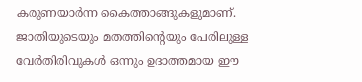കരുണയാർന്ന കൈത്താങ്ങുകളുമാണ്. ജാതിയുടെയും മതത്തിന്റെയും പേരിലുള്ള വേർതിരിവുകൾ ഒന്നും ഉദാത്തമായ ഈ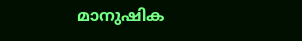മാനുഷിക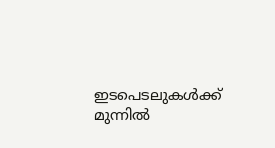ഇടപെടലുകൾക്ക് മുന്നിൽ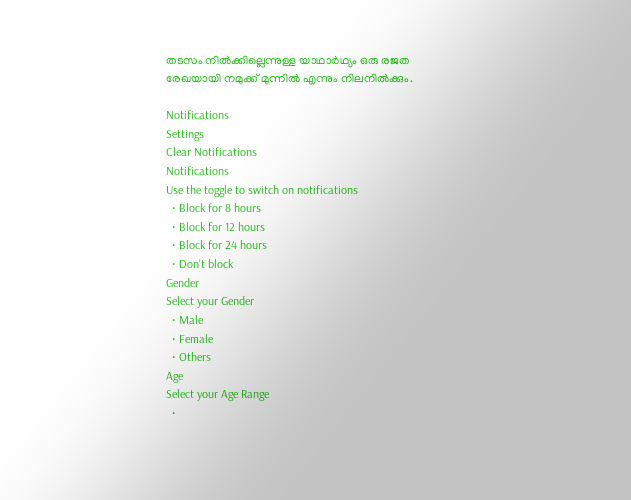തടസം നിൽക്കില്ലെന്നുള്ള യാഥാർഥ്യം ഒരു രജത രേഖയായി നമുക്ക് മുന്നിൽ എന്നും നിലനിൽക്കും.

Notifications
Settings
Clear Notifications
Notifications
Use the toggle to switch on notifications
  • Block for 8 hours
  • Block for 12 hours
  • Block for 24 hours
  • Don't block
Gender
Select your Gender
  • Male
  • Female
  • Others
Age
Select your Age Range
  •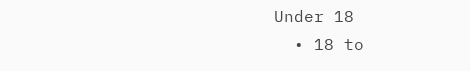Under 18
  • 18 to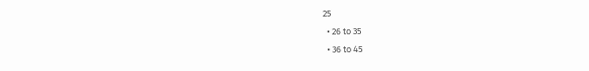25
  • 26 to 35
  • 36 to 45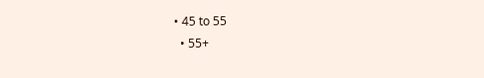• 45 to 55
  • 55+